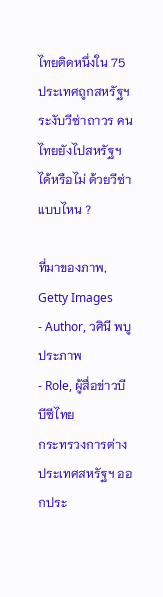ไทยติดหนึ่งใน 75 ประเทศถูกสหรัฐฯ ระงับวีซ่าถาวร คนไทยยังไปสหรัฐฯ ได้หรือไม่ ด้วยวีซ่าแบบไหน ?

ที่มาของภาพ, Getty Images
- Author, วศินี พบูประภาพ
- Role, ผู้สื่อข่าวบีบีซีไทย
กระทรวงการต่างประเทศสหรัฐฯ ออกประ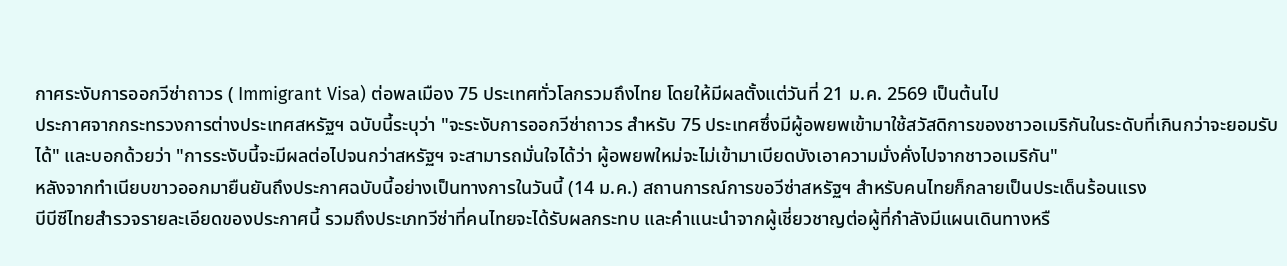กาศระงับการออกวีซ่าถาวร ( Immigrant Visa) ต่อพลเมือง 75 ประเทศทั่วโลกรวมถึงไทย โดยให้มีผลตั้งแต่วันที่ 21 ม.ค. 2569 เป็นต้นไป
ประกาศจากกระทรวงการต่างประเทศสหรัฐฯ ฉบับนี้ระบุว่า "จะระงับการออกวีซ่าถาวร สำหรับ 75 ประเทศซึ่งมีผู้อพยพเข้ามาใช้สวัสดิการของชาวอเมริกันในระดับที่เกินกว่าจะยอมรับได้" และบอกด้วยว่า "การระงับนี้จะมีผลต่อไปจนกว่าสหรัฐฯ จะสามารถมั่นใจได้ว่า ผู้อพยพใหม่จะไม่เข้ามาเบียดบังเอาความมั่งคั่งไปจากชาวอเมริกัน"
หลังจากทำเนียบขาวออกมายืนยันถึงประกาศฉบับนี้อย่างเป็นทางการในวันนี้ (14 ม.ค.) สถานการณ์การขอวีซ่าสหรัฐฯ สำหรับคนไทยก็กลายเป็นประเด็นร้อนแรง
บีบีซีไทยสำรวจรายละเอียดของประกาศนี้ รวมถึงประเภทวีซ่าที่คนไทยจะได้รับผลกระทบ และคำแนะนำจากผู้เชี่ยวชาญต่อผู้ที่กำลังมีแผนเดินทางหรื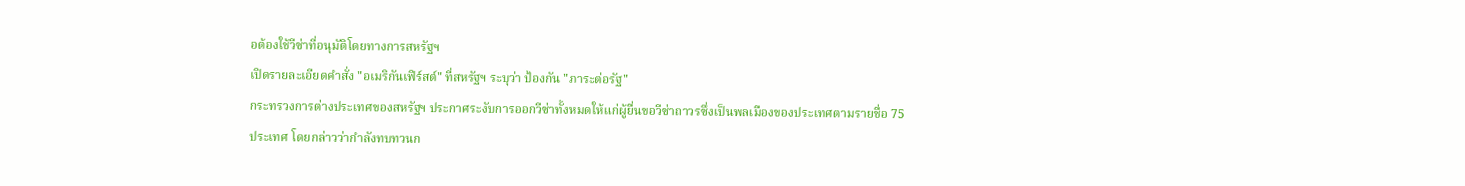อต้องใช้วีซ่าที่อนุมัติโดยทางการสหรัฐฯ
เปิดรายละเอียดคำสั่ง "อเมริกันเฟิร์สต์" ที่สหรัฐฯ ระบุว่า ป้องกัน "ภาระต่อรัฐ"
กระทรวงการต่างประเทศของสหรัฐฯ ประกาศระงับการออกวีซ่าทั้งหมดให้แก่ผู้ยื่นขอวีซ่าถาวรซึ่งเป็นพลเมืองของประเทศตามรายชื่อ 75 ประเทศ โดยกล่าวว่ากำลังทบทวนก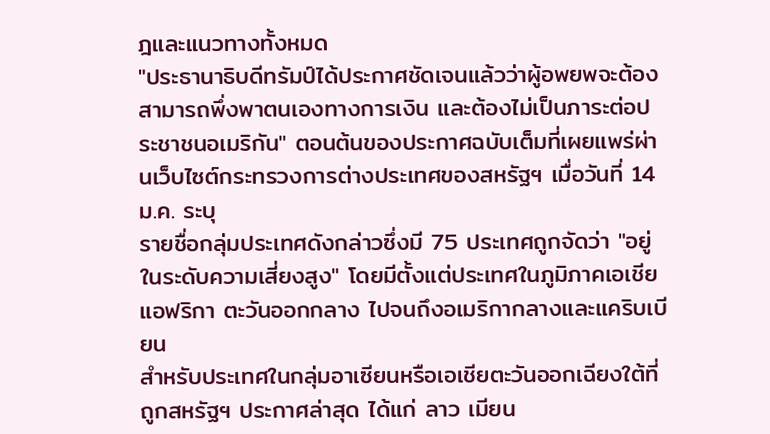ฎและแนวทางทั้งหมด
"ประธานาธิบดีทรัมป์ได้ประกาศชัดเจนแล้วว่าผู้อพยพจะต้องสามารถพึ่งพาตนเองทางการเงิน และต้องไม่เป็นภาระต่อประชาชนอเมริกัน" ตอนต้นของประกาศฉบับเต็มที่เผยแพร่ผ่านเว็บไซต์กระทรวงการต่างประเทศของสหรัฐฯ เมื่อวันที่ 14 ม.ค. ระบุ
รายชื่อกลุ่มประเทศดังกล่าวซึ่งมี 75 ประเทศถูกจัดว่า "อยู่ในระดับความเสี่ยงสูง" โดยมีตั้งแต่ประเทศในภูมิภาคเอเชีย แอฟริกา ตะวันออกกลาง ไปจนถึงอเมริกากลางและแคริบเบียน
สำหรับประเทศในกลุ่มอาเซียนหรือเอเชียตะวันออกเฉียงใต้ที่ถูกสหรัฐฯ ประกาศล่าสุด ได้แก่ ลาว เมียน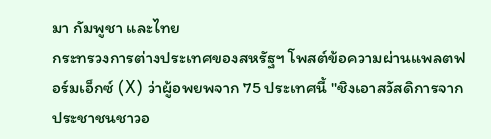มา กัมพูชา และไทย
กระทรวงการต่างประเทศของสหรัฐฯ โพสต์ข้อความผ่านแพลตฟอร์มเอ็กซ์ (X) ว่าผู้อพยพจาก 75 ประเทศนี้ "ชิงเอาสวัสดิการจากประชาชนชาวอ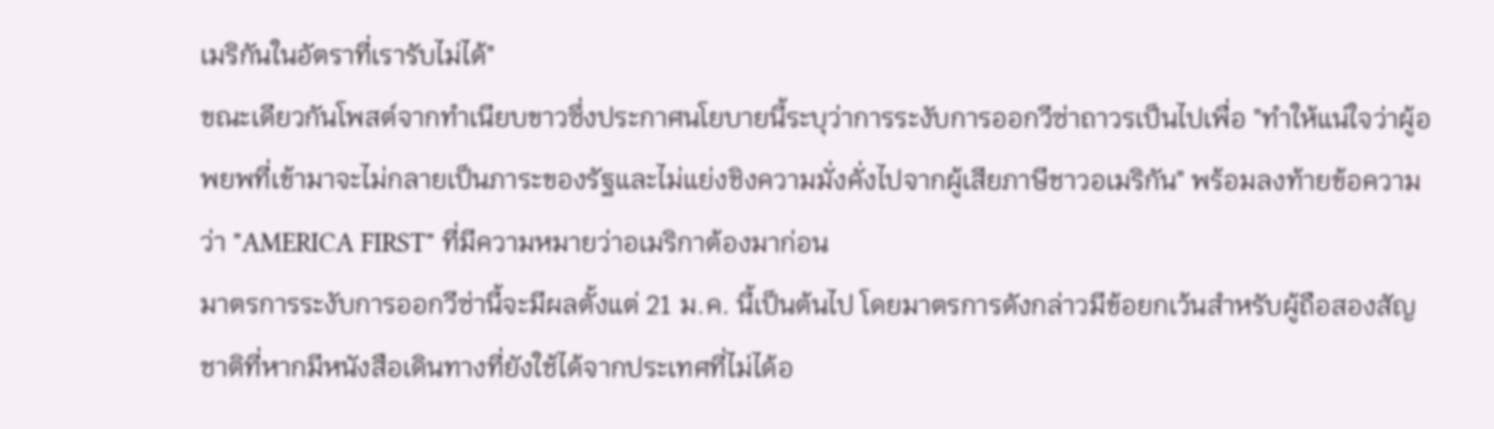เมริกันในอัตราที่เรารับไม่ได้"
ขณะเดียวกันโพสต์จากทำเนียบขาวซึ่งประกาศนโยบายนี้ระบุว่าการระงับการออกวีซ่าถาวรเป็นไปเพื่อ "ทำให้แน่ใจว่าผู้อพยพที่เข้ามาจะไม่กลายเป็นภาระของรัฐและไม่แย่งชิงความมั่งคั่งไปจากผู้เสียภาษีชาวอเมริกัน" พร้อมลงท้ายข้อความว่า "AMERICA FIRST" ที่มีความหมายว่าอเมริกาต้องมาก่อน
มาตรการระงับการออกวีซ่านี้จะมีผลตั้งแต่ 21 ม.ค. นี้เป็นต้นไป โดยมาตรการดังกล่าวมีข้อยกเว้นสำหรับผู้ถือสองสัญชาติที่หากมีหนังสือเดินทางที่ยังใช้ได้จากประเทศที่ไม่ได้อ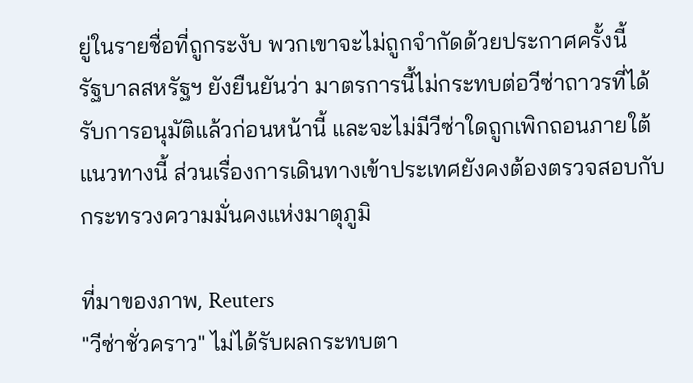ยู่ในรายชื่อที่ถูกระงับ พวกเขาจะไม่ถูกจำกัดด้วยประกาศครั้งนี้
รัฐบาลสหรัฐฯ ยังยืนยันว่า มาตรการนี้ไม่กระทบต่อวีซ่าถาวรที่ได้รับการอนุมัติแล้วก่อนหน้านี้ และจะไม่มีวีซ่าใดถูกเพิกถอนภายใต้แนวทางนี้ ส่วนเรื่องการเดินทางเข้าประเทศยังคงต้องตรวจสอบกับกระทรวงความมั่นคงแห่งมาตุภูมิ

ที่มาของภาพ, Reuters
"วีซ่าชั่วคราว" ไม่ได้รับผลกระทบตา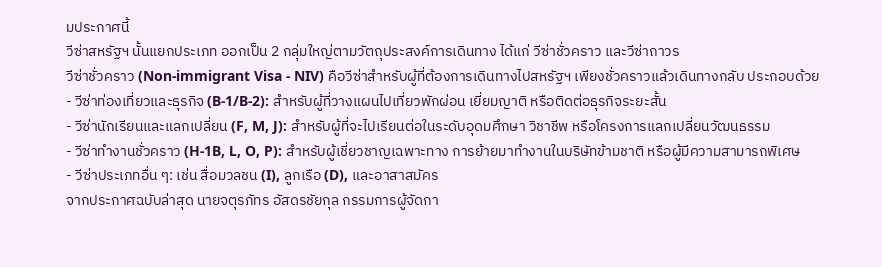มประกาศนี้
วีซ่าสหรัฐฯ นั้นแยกประเภท ออกเป็น 2 กลุ่มใหญ่ตามวัตถุประสงค์การเดินทาง ได้แก่ วีซ่าชั่วคราว และวีซ่าถาวร
วีซ่าชั่วคราว (Non-immigrant Visa - NIV) คือวีซ่าสำหรับผู้ที่ต้องการเดินทางไปสหรัฐฯ เพียงชั่วคราวแล้วเดินทางกลับ ประกอบด้วย
- วีซ่าท่องเที่ยวและธุรกิจ (B-1/B-2): สำหรับผู้ที่วางแผนไปเที่ยวพักผ่อน เยี่ยมญาติ หรือติดต่อธุรกิจระยะสั้น
- วีซ่านักเรียนและแลกเปลี่ยน (F, M, J): สำหรับผู้ที่จะไปเรียนต่อในระดับอุดมศึกษา วิชาชีพ หรือโครงการแลกเปลี่ยนวัฒนธรรม
- วีซ่าทำงานชั่วคราว (H-1B, L, O, P): สำหรับผู้เชี่ยวชาญเฉพาะทาง การย้ายมาทำงานในบริษัทข้ามชาติ หรือผู้มีความสามารถพิเศษ
- วีซ่าประเภทอื่น ๆ: เช่น สื่อมวลชน (I), ลูกเรือ (D), และอาสาสมัคร
จากประกาศฉบับล่าสุด นายจตุรภัทร อัสดรชัยกุล กรรมการผู้จัดกา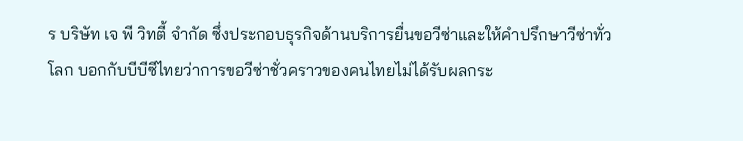ร บริษัท เจ พี วิทตี้ จำกัด ซึ่งประกอบธุรกิจด้านบริการยื่นขอวีซ่าและให้คำปรึกษาวีซ่าทั่วโลก บอกกับบีบีซีไทยว่าการขอวีซ่าชั่วคราวของคนไทยไม่ได้รับผลกระ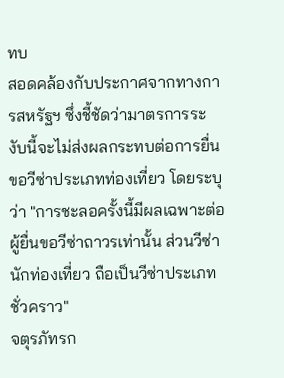ทบ
สอดคล้องกับประกาศจากทางการสหรัฐฯ ซึ่งชี้ชัดว่ามาตรการระงับนี้จะไม่ส่งผลกระทบต่อการยื่นขอวีซ่าประเภทท่องเที่ยว โดยระบุว่า "การชะลอครั้งนี้มีผลเฉพาะต่อผู้ยื่นขอวีซ่าถาวรเท่านั้น ส่วนวีซ่านักท่องเที่ยว ถือเป็นวีซ่าประเภทชั่วคราว"
จตุรภัทรก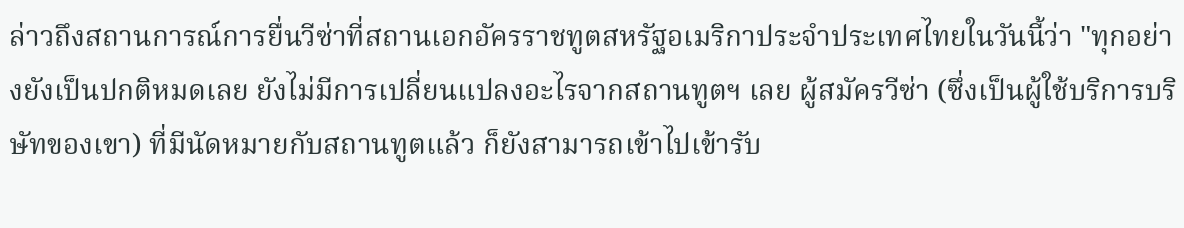ล่าวถึงสถานการณ์การยื่นวีซ่าที่สถานเอกอัครราชทูตสหรัฐอเมริกาประจำประเทศไทยในวันนี้ว่า "ทุกอย่างยังเป็นปกติหมดเลย ยังไม่มีการเปลี่ยนแปลงอะไรจากสถานทูตฯ เลย ผู้สมัครวีซ่า (ซึ่งเป็นผู้ใช้บริการบริษัทของเขา) ที่มีนัดหมายกับสถานทูตแล้ว ก็ยังสามารถเข้าไปเข้ารับ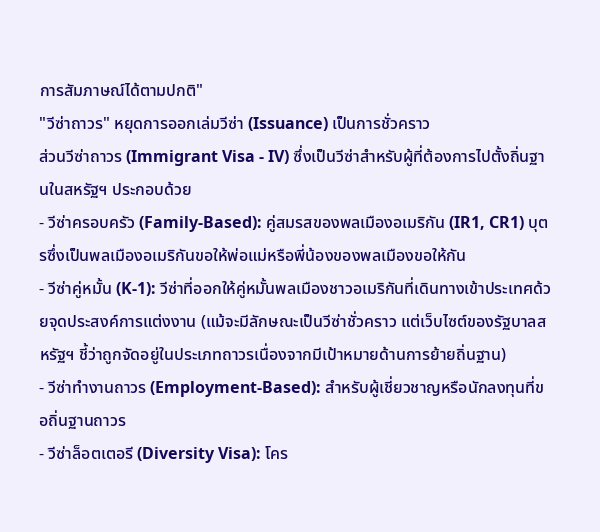การสัมภาษณ์ได้ตามปกติ"
"วีซ่าถาวร" หยุดการออกเล่มวีซ่า (Issuance) เป็นการชั่วคราว
ส่วนวีซ่าถาวร (Immigrant Visa - IV) ซึ่งเป็นวีซ่าสำหรับผู้ที่ต้องการไปตั้งถิ่นฐานในสหรัฐฯ ประกอบด้วย
- วีซ่าครอบครัว (Family-Based): คู่สมรสของพลเมืองอเมริกัน (IR1, CR1) บุตรซึ่งเป็นพลเมืองอเมริกันขอให้พ่อแม่หรือพี่น้องของพลเมืองขอให้กัน
- วีซ่าคู่หมั้น (K-1): วีซ่าที่ออกให้คู่หมั้นพลเมืองชาวอเมริกันที่เดินทางเข้าประเทศด้วยจุดประสงค์การแต่งงาน (แม้จะมีลักษณะเป็นวีซ่าชั่วคราว แต่เว็บไซต์ของรัฐบาลสหรัฐฯ ชี้ว่าถูกจัดอยู่ในประเภทถาวรเนื่องจากมีเป้าหมายด้านการย้ายถิ่นฐาน)
- วีซ่าทำงานถาวร (Employment-Based): สำหรับผู้เชี่ยวชาญหรือนักลงทุนที่ขอถิ่นฐานถาวร
- วีซ่าล็อตเตอรี (Diversity Visa): โคร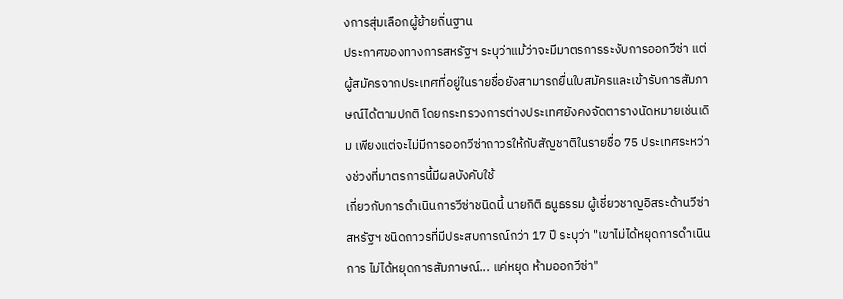งการสุ่มเลือกผู้ย้ายถิ่นฐาน
ประกาศของทางการสหรัฐฯ ระบุว่าแม้ว่าจะมีมาตรการระงับการออกวีซ่า แต่ผู้สมัครจากประเทศที่อยู่ในรายชื่อยังสามารถยื่นใบสมัครและเข้ารับการสัมภาษณ์ได้ตามปกติ โดยกระทรวงการต่างประเทศยังคงจัดตารางนัดหมายเช่นเดิม เพียงแต่จะไม่มีการออกวีซ่าถาวรให้กับสัญชาติในรายชื่อ 75 ประเทศระหว่างช่วงที่มาตรการนี้มีผลบังคับใช้
เกี่ยวกับการดำเนินการวีซ่าชนิดนี้ นายกิติ ธนูธรรม ผู้เชี่ยวชาญอิสระด้านวีซ่าสหรัฐฯ ชนิดถาวรที่มีประสบการณ์กว่า 17 ปี ระบุว่า "เขาไม่ได้หยุดการดำเนินการ ไม่ได้หยุดการสัมภาษณ์... แค่หยุด ห้ามออกวีซ่า"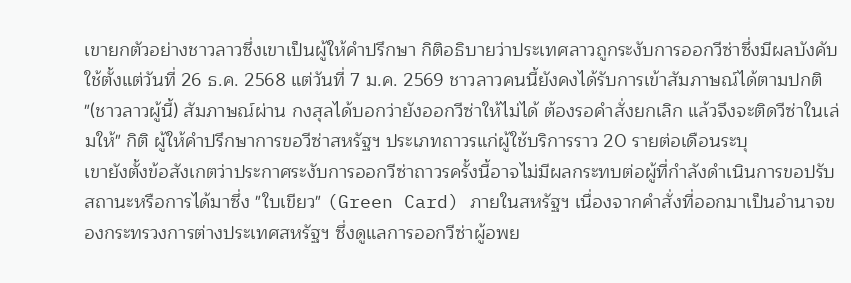เขายกตัวอย่างชาวลาวซึ่งเขาเป็นผู้ให้คำปรึกษา กิติอธิบายว่าประเทศลาวถูกระงับการออกวีซ่าซึ่งมีผลบังคับใช้ตั้งแต่วันที่ 26 ธ.ค. 2568 แต่วันที่ 7 ม.ค. 2569 ชาวลาวคนนี้ยังคงได้รับการเข้าสัมภาษณ์ได้ตามปกติ
"(ชาวลาวผู้นี้) สัมภาษณ์ผ่าน กงสุลได้บอกว่ายังออกวีซ่าให้ไม่ได้ ต้องรอคำสั่งยกเลิก แล้วจึงจะติดวีซ่าในเล่มให้" กิติ ผู้ให้คำปรึกษาการขอวีซ่าสหรัฐฯ ประเภทถาวรแก่ผู้ใช้บริการราว 20 รายต่อเดือนระบุ
เขายังตั้งข้อสังเกตว่าประกาศระงับการออกวีซ่าถาวรครั้งนี้อาจไม่มีผลกระทบต่อผู้ที่กำลังดำเนินการขอปรับสถานะหรือการได้มาซึ่ง "ใบเขียว" (Green Card) ภายในสหรัฐฯ เนื่องจากคำสั่งที่ออกมาเป็นอำนาจของกระทรวงการต่างประเทศสหรัฐฯ ซึ่งดูแลการออกวีซ่าผู้อพย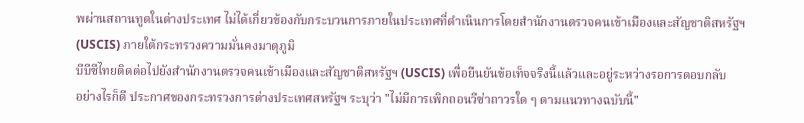พผ่านสถานทูตในต่างประเทศ ไม่ได้เกี่ยวข้องกับกระบวนการภายในประเทศที่ดำเนินการโดยสำนักงานตรวจคนเข้าเมืองและสัญชาติสหรัฐฯ (USCIS) ภายใต้กระทรวงความมั่นคงมาตุภูมิ
บีบีซีไทยติดต่อไปยังสำนักงานตรวจคนเข้าเมืองและสัญชาติสหรัฐฯ (USCIS) เพื่อยืนยันข้อเท็จจริงนี้แล้วและอยู่ระหว่างรอการตอบกลับ
อย่างไรก็ดี ประกาศของกระทรวงการต่างประเทศสหรัฐฯ ระบุว่า "ไม่มีการเพิกถอนวีซ่าถาวรใด ๆ ตามแนวทางฉบับนี้"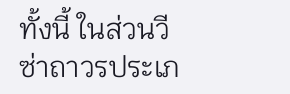ทั้งนี้ ในส่วนวีซ่าถาวรประเภ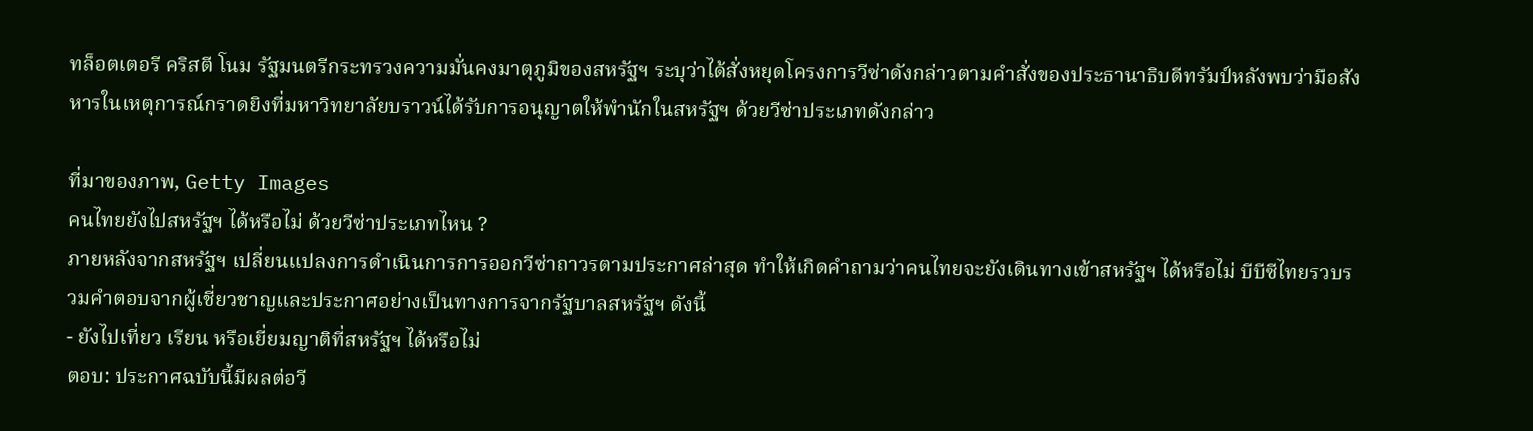ทล็อตเตอรี คริสตี โนม รัฐมนตรีกระทรวงความมั่นคงมาตุภูมิของสหรัฐฯ ระบุว่าได้สั่งหยุดโครงการวีซ่าดังกล่าวตามคำสั่งของประธานาธิบดีทรัมป์หลังพบว่ามือสังหารในเหตุการณ์กราดยิงที่มหาวิทยาลัยบราวน์ได้รับการอนุญาตให้พำนักในสหรัฐฯ ด้วยวีซ่าประเภทดังกล่าว

ที่มาของภาพ, Getty Images
คนไทยยังไปสหรัฐฯ ได้หรือไม่ ด้วยวีซ่าประเภทไหน ?
ภายหลังจากสหรัฐฯ เปลี่ยนแปลงการดำเนินการการออกวีซ่าถาวรตามประกาศล่าสุด ทำให้เกิดคำถามว่าคนไทยจะยังเดินทางเข้าสหรัฐฯ ได้หรือไม่ บีบีซีไทยรวบรวมคำตอบจากผู้เชี่ยวชาญและประกาศอย่างเป็นทางการจากรัฐบาลสหรัฐฯ ดังนี้
- ยังไปเที่ยว เรียน หรือเยี่ยมญาติที่สหรัฐฯ ได้หรือไม่
ตอบ: ประกาศฉบับนี้มีผลต่อวี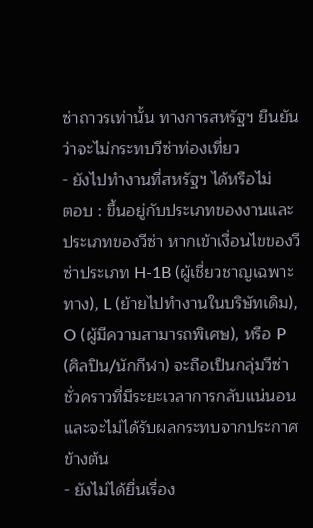ซ่าถาวรเท่านั้น ทางการสหรัฐฯ ยืนยันว่าจะไม่กระทบวีซ่าท่องเที่ยว
- ยังไปทำงานที่สหรัฐฯ ได้หรือไม่
ตอบ : ขึ้นอยู่กับประเภทของงานและประเภทของวีซ่า หากเข้าเงื่อนไขของวีซ่าประเภท H-1B (ผู้เชี่ยวชาญเฉพาะทาง), L (ย้ายไปทำงานในบริษัทเดิม), O (ผู้มีความสามารถพิเศษ), หรือ P (ศิลปิน/นักกีฬา) จะถือเป็นกลุ่มวีซ่าชั่วคราวที่มีระยะเวลาการกลับแน่นอนและจะไม่ได้รับผลกระทบจากประกาศข้างต้น
- ยังไม่ได้ยื่นเรื่อง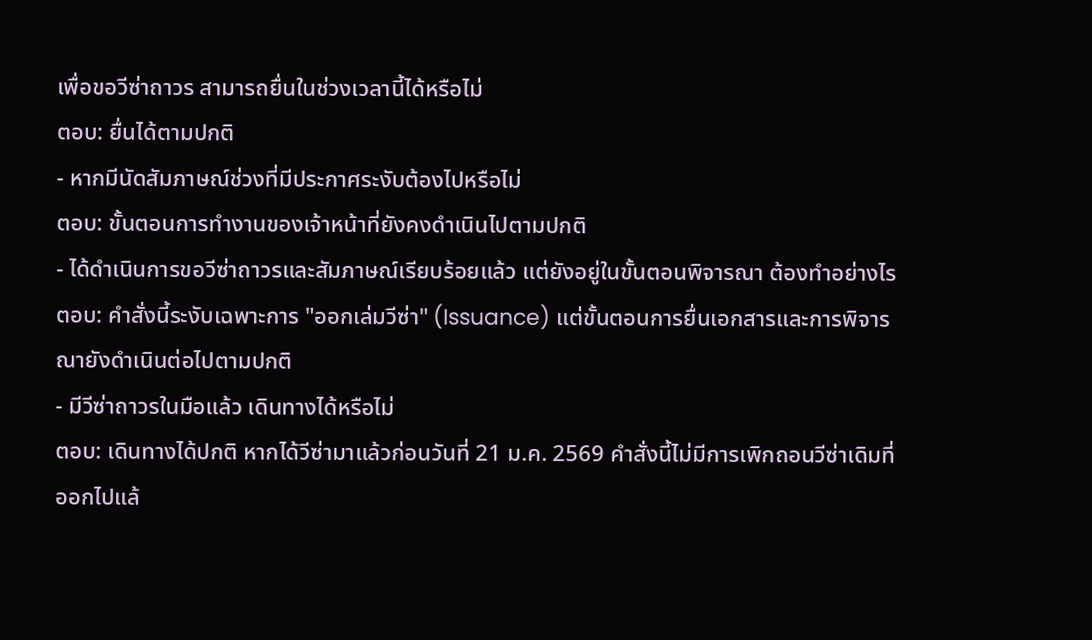เพื่อขอวีซ่าถาวร สามารถยื่นในช่วงเวลานี้ได้หรือไม่
ตอบ: ยื่นได้ตามปกติ
- หากมีนัดสัมภาษณ์ช่วงที่มีประกาศระงับต้องไปหรือไม่
ตอบ: ขั้นตอนการทำงานของเจ้าหน้าที่ยังคงดำเนินไปตามปกติ
- ได้ดำเนินการขอวีซ่าถาวรและสัมภาษณ์เรียบร้อยแล้ว แต่ยังอยู่ในขั้นตอนพิจารณา ต้องทำอย่างไร
ตอบ: คำสั่งนี้ระงับเฉพาะการ "ออกเล่มวีซ่า" (Issuance) แต่ขั้นตอนการยื่นเอกสารและการพิจารณายังดำเนินต่อไปตามปกติ
- มีวีซ่าถาวรในมือแล้ว เดินทางได้หรือไม่
ตอบ: เดินทางได้ปกติ หากได้วีซ่ามาแล้วก่อนวันที่ 21 ม.ค. 2569 คำสั่งนี้ไม่มีการเพิกถอนวีซ่าเดิมที่ออกไปแล้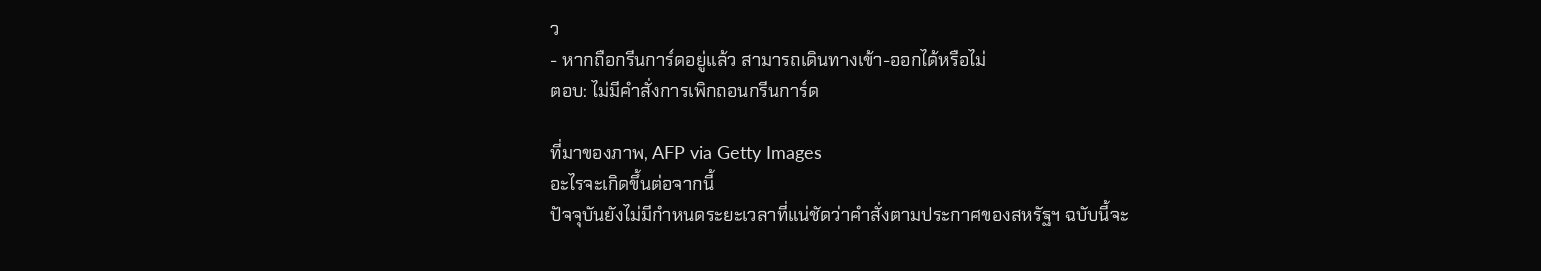ว
- หากถือกรีนการ์ดอยู่แล้ว สามารถเดินทางเข้า-ออกได้หรือไม่
ตอบ: ไม่มีคำสั่งการเพิกถอนกรีนการ์ด

ที่มาของภาพ, AFP via Getty Images
อะไรจะเกิดขึ้นต่อจากนี้
ปัจจุบันยังไม่มีกำหนดระยะเวลาที่แน่ชัดว่าคำสั่งตามประกาศของสหรัฐฯ ฉบับนี้จะ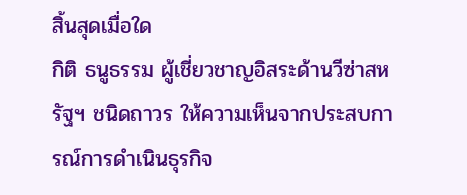สิ้นสุดเมื่อใด
กิติ ธนูธรรม ผู้เชี่ยวชาญอิสระด้านวีซ่าสหรัฐฯ ชนิดถาวร ให้ความเห็นจากประสบการณ์การดำเนินธุรกิจ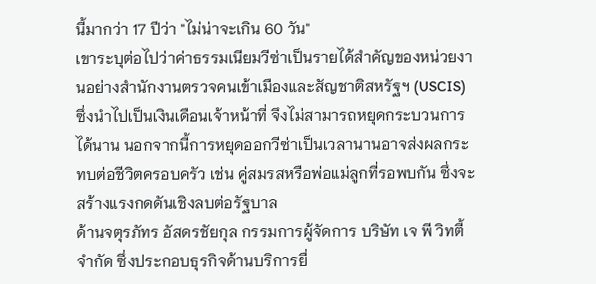นี้มากว่า 17 ปีว่า "ไม่น่าจะเกิน 60 วัน"
เขาระบุต่อไปว่าค่าธรรมเนียมวีซ่าเป็นรายได้สำคัญของหน่วยงานอย่างสำนักงานตรวจคนเข้าเมืองและสัญชาติสหรัฐฯ (USCIS) ซึ่งนำไปเป็นเงินเดือนเจ้าหน้าที่ จึงไม่สามารถหยุดกระบวนการได้นาน นอกจากนี้การหยุดออกวีซ่าเป็นเวลานานอาจส่งผลกระทบต่อชีวิตครอบครัว เช่น คู่สมรสหรือพ่อแม่ลูกที่รอพบกัน ซึ่งจะสร้างแรงกดดันเชิงลบต่อรัฐบาล
ด้านจตุรภัทร อัสดรชัยกุล กรรมการผู้จัดการ บริษัท เจ พี วิทตี้ จำกัด ซึ่งประกอบธุรกิจด้านบริการยื่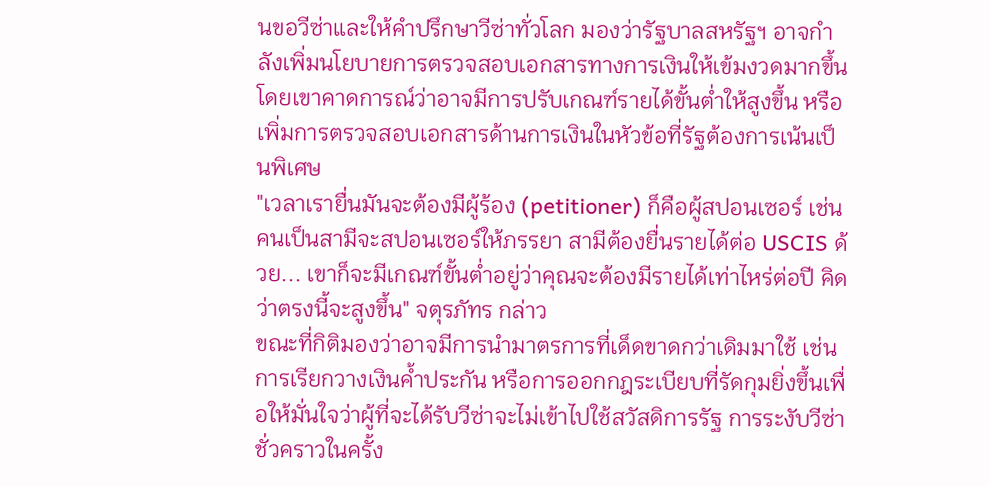นขอวีซ่าและให้คำปรึกษาวีซ่าทั่วโลก มองว่ารัฐบาลสหรัฐฯ อาจกำลังเพิ่มนโยบายการตรวจสอบเอกสารทางการเงินให้เข้มงวดมากขึ้น โดยเขาคาดการณ์ว่าอาจมีการปรับเกณฑ์รายได้ขั้นต่ำให้สูงขึ้น หรือเพิ่มการตรวจสอบเอกสารด้านการเงินในหัวข้อที่รัฐต้องการเน้นเป็นพิเศษ
"เวลาเรายื่นมันจะต้องมีผู้ร้อง (petitioner) ก็คือผู้สปอนเซอร์ เช่น คนเป็นสามีจะสปอนเซอร์ให้ภรรยา สามีต้องยื่นรายได้ต่อ USCIS ด้วย... เขาก็จะมีเกณฑ์ขั้นต่ำอยู่ว่าคุณจะต้องมีรายได้เท่าไหร่ต่อปี คิดว่าตรงนี้จะสูงขึ้น" จตุรภัทร กล่าว
ขณะที่กิติมองว่าอาจมีการนำมาตรการที่เด็ดขาดกว่าเดิมมาใช้ เช่น การเรียกวางเงินค้ำประกัน หรือการออกกฎระเบียบที่รัดกุมยิ่งขึ้นเพื่อให้มั่นใจว่าผู้ที่จะได้รับวีซ่าจะไม่เข้าไปใช้สวัสดิการรัฐ การระงับวีซ่าชั่วคราวในครั้ง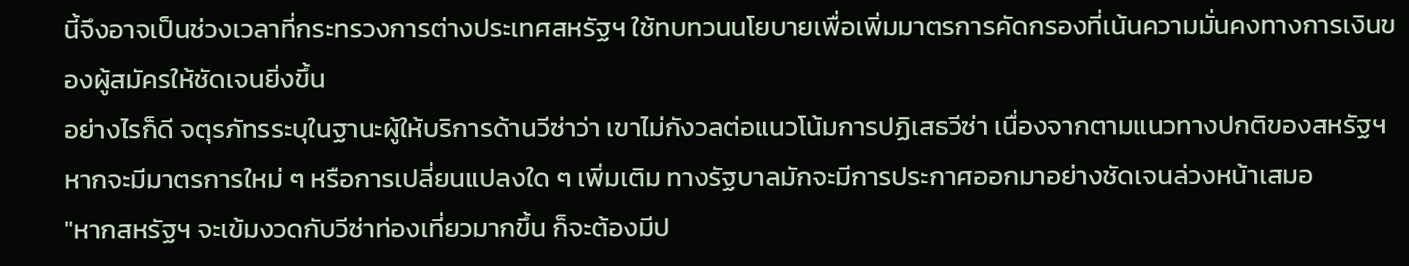นี้จึงอาจเป็นช่วงเวลาที่กระทรวงการต่างประเทศสหรัฐฯ ใช้ทบทวนนโยบายเพื่อเพิ่มมาตรการคัดกรองที่เน้นความมั่นคงทางการเงินของผู้สมัครให้ชัดเจนยิ่งขึ้น
อย่างไรก็ดี จตุรภัทรระบุในฐานะผู้ให้บริการด้านวีซ่าว่า เขาไม่กังวลต่อแนวโน้มการปฏิเสธวีซ่า เนื่องจากตามแนวทางปกติของสหรัฐฯ หากจะมีมาตรการใหม่ ๆ หรือการเปลี่ยนแปลงใด ๆ เพิ่มเติม ทางรัฐบาลมักจะมีการประกาศออกมาอย่างชัดเจนล่วงหน้าเสมอ
"หากสหรัฐฯ จะเข้มงวดกับวีซ่าท่องเที่ยวมากขึ้น ก็จะต้องมีป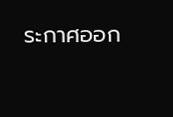ระกาศออก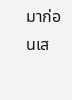มาก่อนเส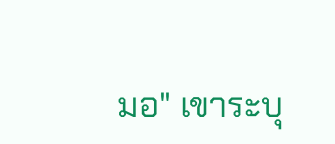มอ" เขาระบุ